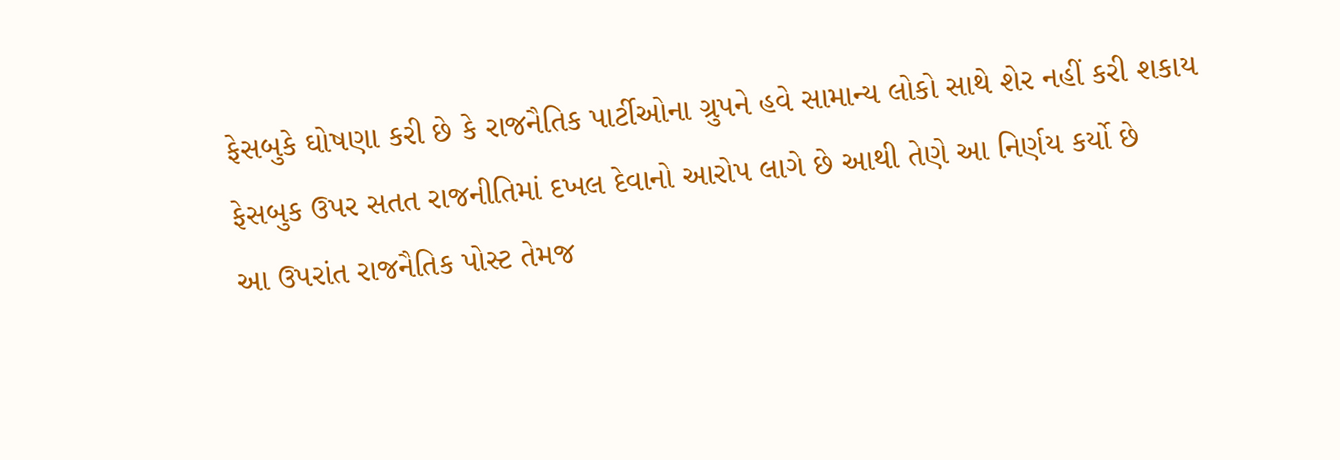ફેસબુકે ઘોષણા કરી છે કે રાજનૈતિક પાર્ટીઓના ગ્રુપને હવે સામાન્ય લોકો સાથે શેર નહીં કરી શકાય
ફેસબુક ઉપર સતત રાજનીતિમાં દખલ દેવાનો આરોપ લાગે છે આથી તેણે આ નિર્ણય કર્યો છે
આ ઉપરાંત રાજનૈતિક પોસ્ટ તેમજ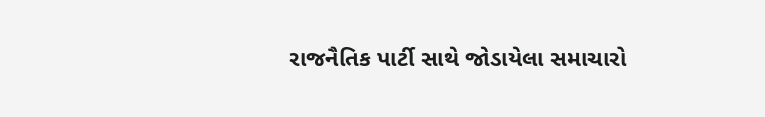રાજનૈતિક પાર્ટી સાથે જોડાયેલા સમાચારો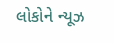લોકોને ન્યૂઝ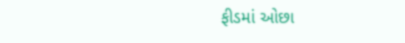ફીડમાં ઓછા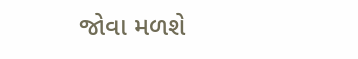જોવા મળશે